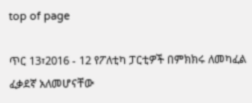top of page

ጥር 13፣2016 - 12 የፖለቲካ ፓርቲዎች በምክክሩ ለመካፈል ፈቃደኛ አለመሆናቸው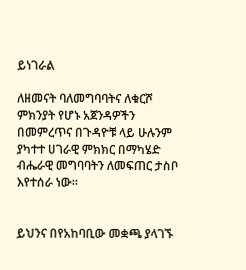ይነገራል

ለዘመናት ባለመግባባትና ለቁርሾ ምክንያት የሆኑ አጀንዳዎችን በመምረጥና በጉዳዮቹ ላይ ሁሉንም ያካተተ ሀገራዊ ምክክር በማካሄድ ብሔራዊ መግባባትን ለመፍጠር ታስቦ እየተሰራ ነው፡፡


ይህንና በየአከባቢው መቋጫ ያላገኙ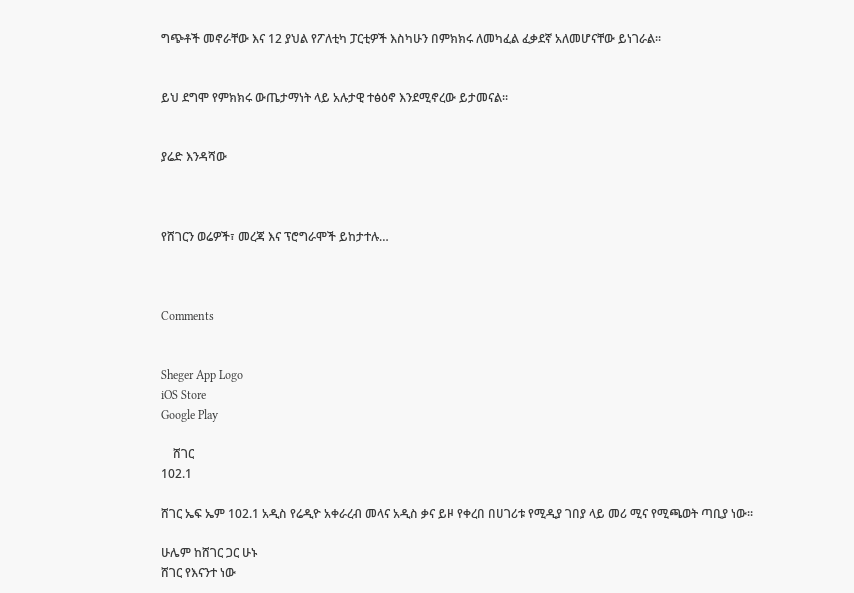ግጭቶች መኖራቸው እና 12 ያህል የፖለቲካ ፓርቲዎች እስካሁን በምክክሩ ለመካፈል ፈቃደኛ አለመሆናቸው ይነገራል፡፡


ይህ ደግሞ የምክክሩ ውጤታማነት ላይ አሉታዊ ተፅዕኖ እንደሚኖረው ይታመናል፡፡


ያሬድ እንዳሻው



የሸገርን ወሬዎች፣ መረጃ እና ፕሮግራሞች ይከታተሉ…



Comments


Sheger App Logo
iOS Store
Google Play

    ሸገር
102.1

ሸገር ኤፍ ኤም 102.1 አዲስ የሬዲዮ አቀራረብ መላና አዲስ ቃና ይዞ የቀረበ በሀገሪቱ የሚዲያ ገበያ ላይ መሪ ሚና የሚጫወት ጣቢያ ነው፡፡

ሁሌም ከሸገር ጋር ሁኑ
ሸገር የእናንተ ነው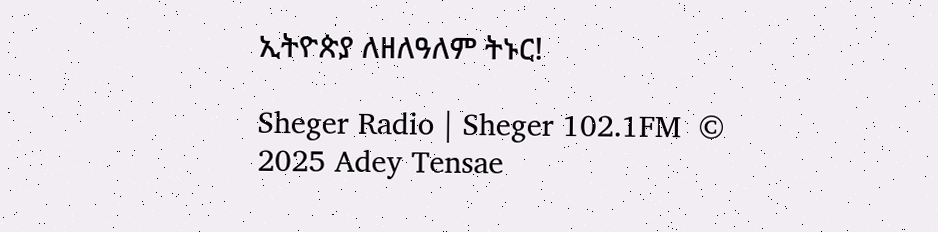ኢትዮጵያ ለዘለዓለም ትኑር!

Sheger Radio | Sheger 102.1FM  © 2025 Adey Tensae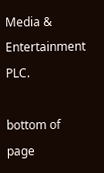Media & Entertainment PLC.

bottom of page